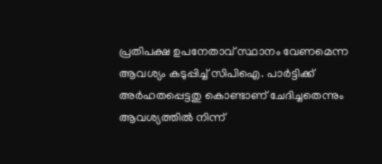പ്രതിപക്ഷ ഉപനേതാവ് സ്ഥാനം വേണമെന്ന ആവശ്യം കടുപ്പിച്ച് സിപിഐ. പാർട്ടിക്ക് അർഹതപ്പെട്ടതു കൊണ്ടാണ് ചേദിച്ചതെന്നും ആവശ്യത്തിൽ നിന്ന്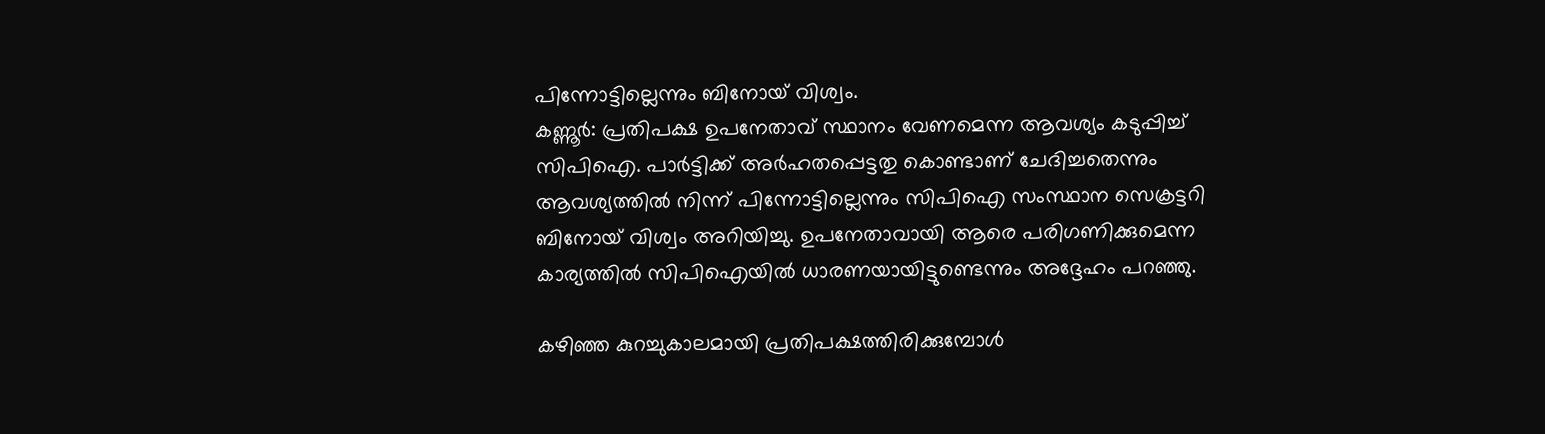പിന്നോട്ടില്ലെന്നും ബിനോയ് വിശ്വം.
കണ്ണൂർ: പ്രതിപക്ഷ ഉപനേതാവ് സ്ഥാനം വേണമെന്ന ആവശ്യം കടുപ്പിച്ച് സിപിഐ. പാർട്ടിക്ക് അർഹതപ്പെട്ടതു കൊണ്ടാണ് ചേദിച്ചതെന്നും ആവശ്യത്തിൽ നിന്ന് പിന്നോട്ടില്ലെന്നും സിപിഐ സംസ്ഥാന സെക്രട്ടറി ബിനോയ് വിശ്വം അറിയിച്ചു. ഉപനേതാവായി ആരെ പരിഗണിക്കുമെന്ന കാര്യത്തിൽ സിപിഐയിൽ ധാരണയായിട്ടുണ്ടെന്നും അദ്ദേഹം പറഞ്ഞു.

കഴിഞ്ഞ കുറച്ചുകാലമായി പ്രതിപക്ഷത്തിരിക്കുമ്പോൾ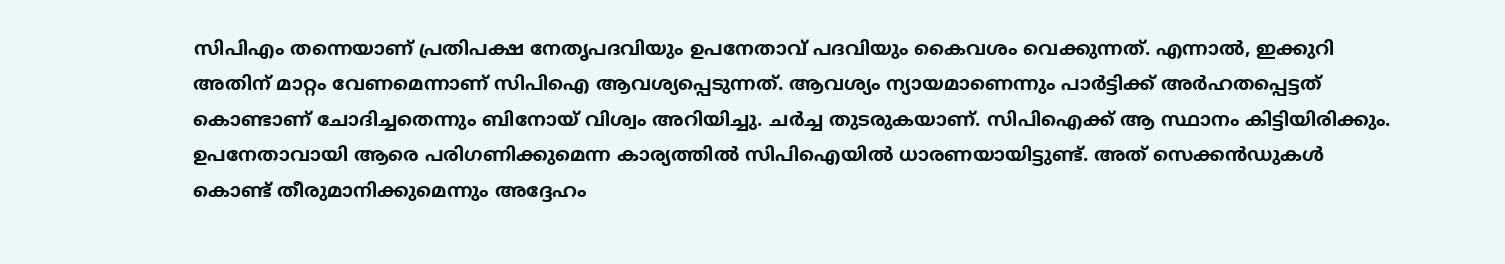സിപിഎം തന്നെയാണ് പ്രതിപക്ഷ നേതൃപദവിയും ഉപനേതാവ് പദവിയും കൈവശം വെക്കുന്നത്. എന്നാൽ, ഇക്കുറി അതിന് മാറ്റം വേണമെന്നാണ് സിപിഐ ആവശ്യപ്പെടുന്നത്. ആവശ്യം ന്യായമാണെന്നും പാർട്ടിക്ക് അർഹതപ്പെട്ടത് കൊണ്ടാണ് ചോദിച്ചതെന്നും ബിനോയ് വിശ്വം അറിയിച്ചു. ചർച്ച തുടരുകയാണ്. സിപിഐക്ക് ആ സ്ഥാനം കിട്ടിയിരിക്കും. ഉപനേതാവായി ആരെ പരിഗണിക്കുമെന്ന കാര്യത്തിൽ സിപിഐയിൽ ധാരണയായിട്ടുണ്ട്. അത് സെക്കൻഡുകൾ കൊണ്ട് തീരുമാനിക്കുമെന്നും അദ്ദേഹം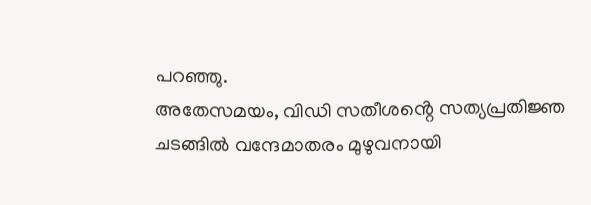പറഞ്ഞു.
അതേസമയം, വിഡി സതീശൻ്റെ സത്യപ്രതിജ്ഞ ചടങ്ങിൽ വന്ദേമാതരം മുഴുവനായി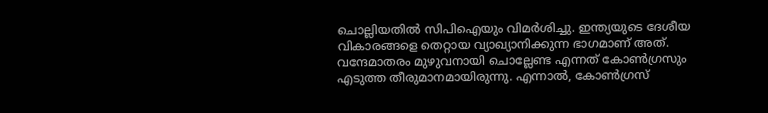ചൊല്ലിയതിൽ സിപിഐയും വിമർശിച്ചു. ഇന്ത്യയുടെ ദേശീയ വികാരങ്ങളെ തെറ്റായ വ്യാഖ്യാനിക്കുന്ന ഭാഗമാണ് അത്. വന്ദേമാതരം മുഴുവനായി ചൊല്ലേണ്ട എന്നത് കോൺഗ്രസും എടുത്ത തീരുമാനമായിരുന്നു. എന്നാൽ, കോൺഗ്രസ്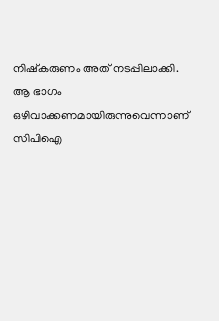നിഷ്കരുണം അത് നടപ്പിലാക്കി. ആ ഭാഗം ഒഴിവാക്കണമായിരുന്നുവെന്നാണ് സിപിഐ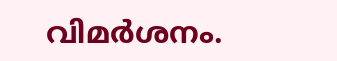വിമർശനം.